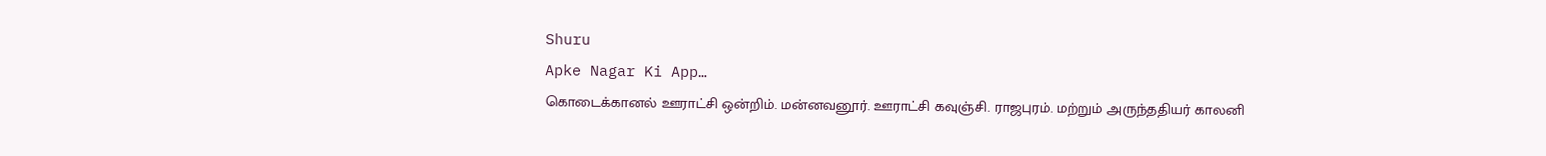Shuru
Apke Nagar Ki App…
கொடைக்கானல் ஊராட்சி ஒன்றிம். மன்னவனூர். ஊராட்சி கவுஞ்சி. ராஜபுரம். மற்றும் அருந்ததியர் காலனி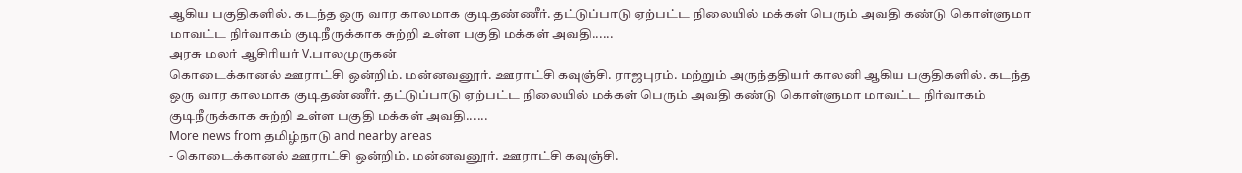ஆகிய பகுதிகளில். கடந்த ஒரு வார காலமாக குடிதண்ணீர். தட்டுப்பாடு ஏற்பட்ட நிலையில் மக்கள் பெரும் அவதி கண்டு கொள்ளுமா மாவட்ட நிர்வாகம் குடிநீருக்காக சுற்றி உள்ள பகுதி மக்கள் அவதி......
அரசு மலர் ஆசிரியர் V.பாலமுருகன்
கொடைக்கானல் ஊராட்சி ஒன்றிம். மன்னவனூர். ஊராட்சி கவுஞ்சி. ராஜபுரம். மற்றும் அருந்ததியர் காலனி ஆகிய பகுதிகளில். கடந்த ஒரு வார காலமாக குடிதண்ணீர். தட்டுப்பாடு ஏற்பட்ட நிலையில் மக்கள் பெரும் அவதி கண்டு கொள்ளுமா மாவட்ட நிர்வாகம் குடிநீருக்காக சுற்றி உள்ள பகுதி மக்கள் அவதி......
More news from தமிழ்நாடு and nearby areas
- கொடைக்கானல் ஊராட்சி ஒன்றிம். மன்னவனூர். ஊராட்சி கவுஞ்சி.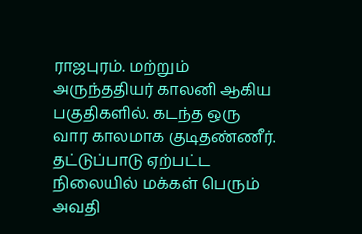ராஜபுரம். மற்றும் அருந்ததியர் காலனி ஆகிய பகுதிகளில். கடந்த ஒரு வார காலமாக குடிதண்ணீர். தட்டுப்பாடு ஏற்பட்ட நிலையில் மக்கள் பெரும் அவதி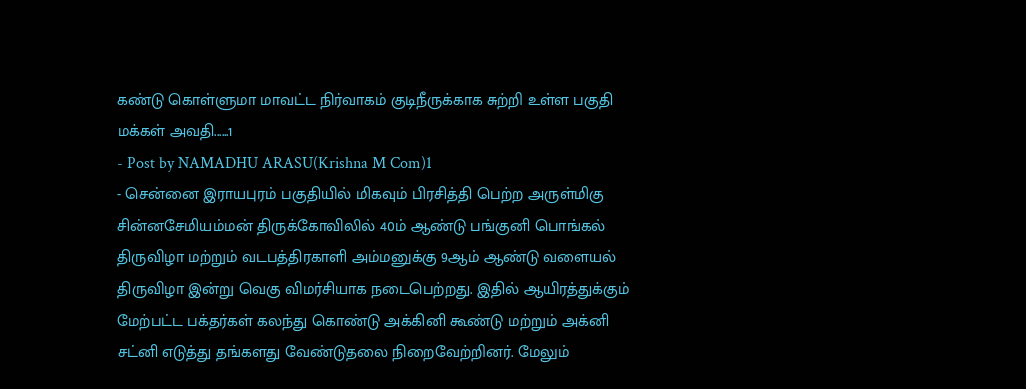கண்டு கொள்ளுமா மாவட்ட நிர்வாகம் குடிநீருக்காக சுற்றி உள்ள பகுதி மக்கள் அவதி......1
- Post by NAMADHU ARASU(Krishna M Com)1
- சென்னை இராயபுரம் பகுதியில் மிகவும் பிரசித்தி பெற்ற அருள்மிகு சின்னசேமியம்மன் திருக்கோவிலில் 40ம் ஆண்டு பங்குனி பொங்கல் திருவிழா மற்றும் வடபத்திரகாளி அம்மனுக்கு 9ஆம் ஆண்டு வளையல் திருவிழா இன்று வெகு விமர்சியாக நடைபெற்றது. இதில் ஆயிரத்துக்கும் மேற்பட்ட பக்தர்கள் கலந்து கொண்டு அக்கினி கூண்டு மற்றும் அக்னி சட்னி எடுத்து தங்களது வேண்டுதலை நிறைவேற்றினர். மேலும்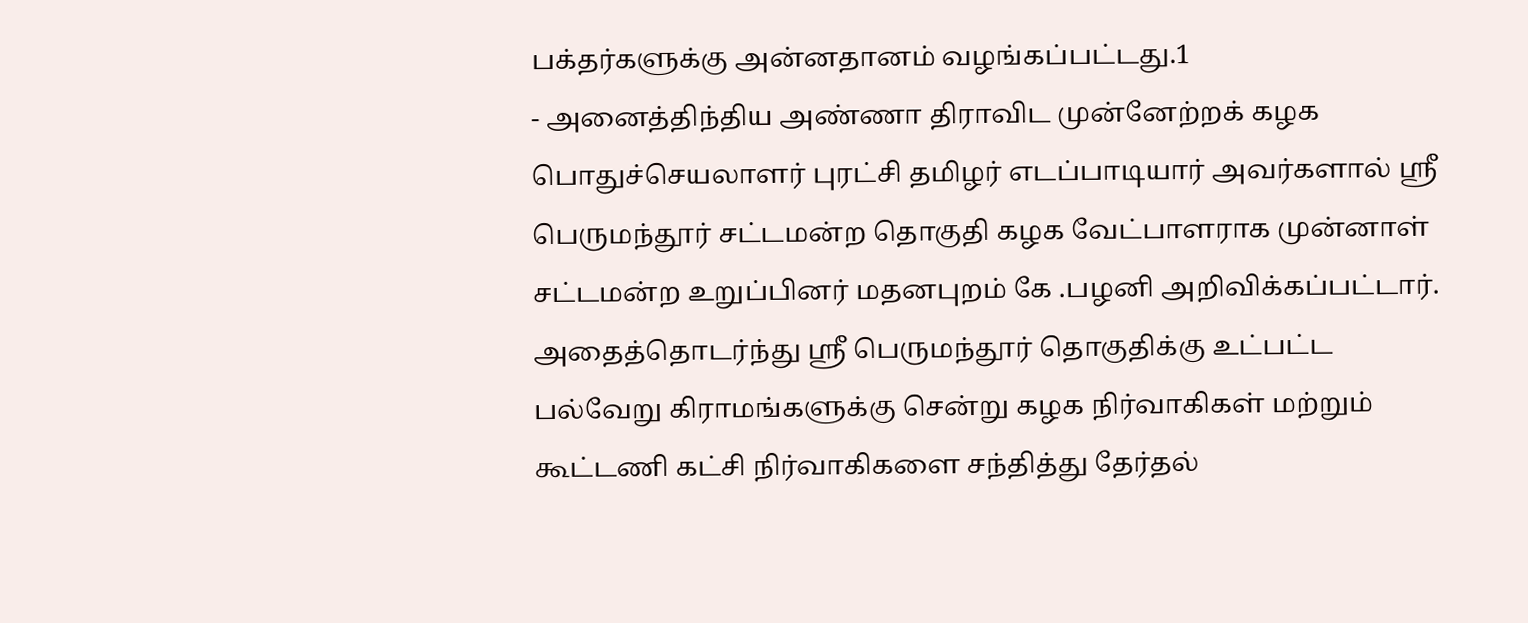பக்தர்களுக்கு அன்னதானம் வழங்கப்பட்டது.1
- அனைத்திந்திய அண்ணா திராவிட முன்னேற்றக் கழக பொதுச்செயலாளர் புரட்சி தமிழர் எடப்பாடியார் அவர்களால் ஸ்ரீ பெருமந்தூர் சட்டமன்ற தொகுதி கழக வேட்பாளராக முன்னாள் சட்டமன்ற உறுப்பினர் மதனபுறம் கே .பழனி அறிவிக்கப்பட்டார். அதைத்தொடர்ந்து ஸ்ரீ பெருமந்தூர் தொகுதிக்கு உட்பட்ட பல்வேறு கிராமங்களுக்கு சென்று கழக நிர்வாகிகள் மற்றும் கூட்டணி கட்சி நிர்வாகிகளை சந்தித்து தேர்தல்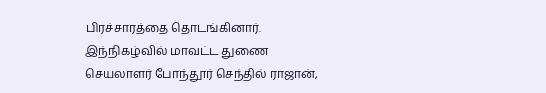பிரச்சாரத்தை தொடங்கினார். இந்நிகழ்வில் மாவட்ட துணை செயலாளர் போந்தூர் செந்தில் ராஜான்,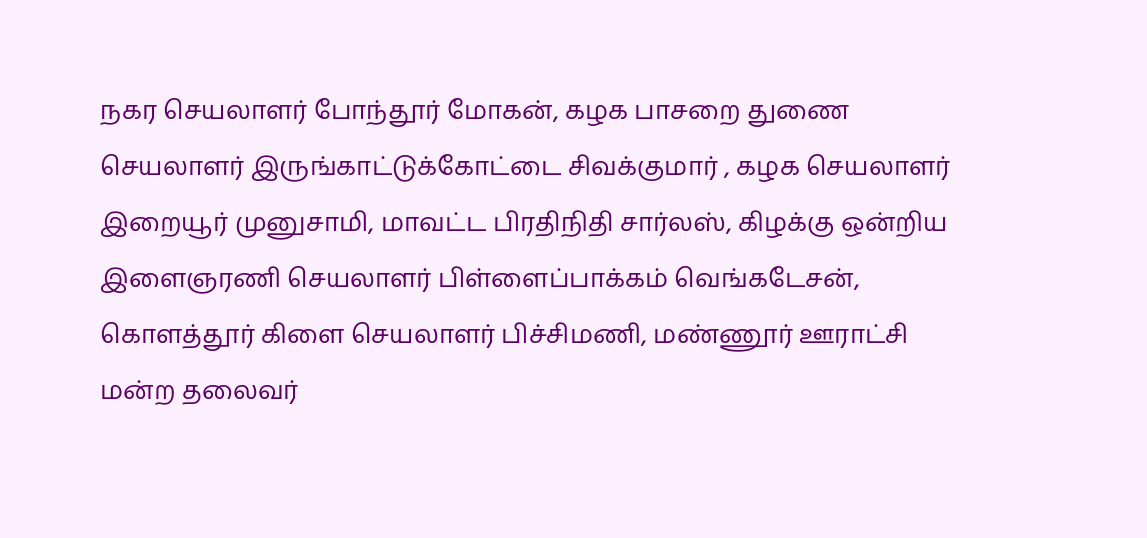நகர செயலாளர் போந்தூர் மோகன், கழக பாசறை துணை செயலாளர் இருங்காட்டுக்கோட்டை சிவக்குமார் , கழக செயலாளர் இறையூர் முனுசாமி, மாவட்ட பிரதிநிதி சார்லஸ், கிழக்கு ஒன்றிய இளைஞரணி செயலாளர் பிள்ளைப்பாக்கம் வெங்கடேசன், கொளத்தூர் கிளை செயலாளர் பிச்சிமணி, மண்ணூர் ஊராட்சி மன்ற தலைவர்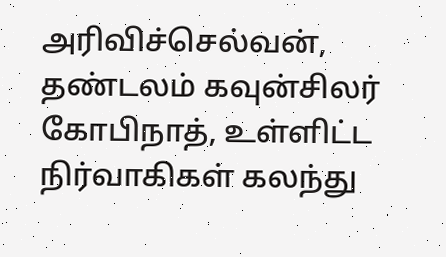அரிவிச்செல்வன், தண்டலம் கவுன்சிலர் கோபிநாத், உள்ளிட்ட நிர்வாகிகள் கலந்து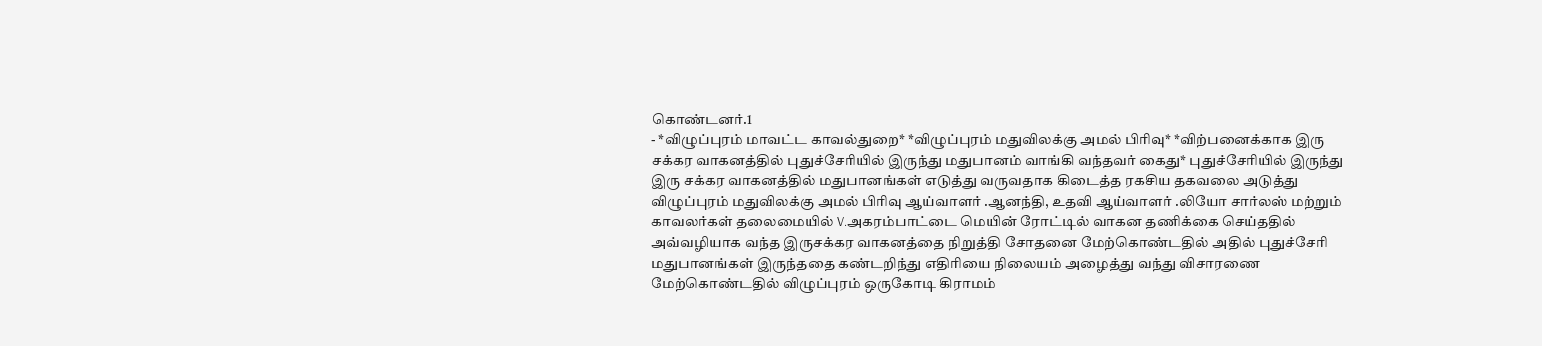கொண்டனர்.1
- *விழுப்புரம் மாவட்ட காவல்துறை* *விழுப்புரம் மதுவிலக்கு அமல் பிரிவு* *விற்பனைக்காக இரு சக்கர வாகனத்தில் புதுச்சேரியில் இருந்து மதுபானம் வாங்கி வந்தவர் கைது* புதுச்சேரியில் இருந்து இரு சக்கர வாகனத்தில் மதுபானங்கள் எடுத்து வருவதாக கிடைத்த ரகசிய தகவலை அடுத்து விழுப்புரம் மதுவிலக்கு அமல் பிரிவு ஆய்வாளர் .ஆனந்தி, உதவி ஆய்வாளர் .லியோ சார்லஸ் மற்றும் காவலர்கள் தலைமையில் V.அகரம்பாட்டை மெயின் ரோட்டில் வாகன தணிக்கை செய்ததில் அவ்வழியாக வந்த இருசக்கர வாகனத்தை நிறுத்தி சோதனை மேற்கொண்டதில் அதில் புதுச்சேரி மதுபானங்கள் இருந்ததை கண்டறிந்து எதிரியை நிலையம் அழைத்து வந்து விசாரணை மேற்கொண்டதில் விழுப்புரம் ஒருகோடி கிராமம்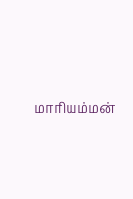மாரியம்மன்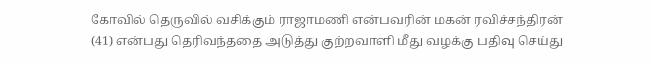கோவில் தெருவில் வசிக்கும் ராஜாமணி என்பவரின் மகன் ரவிச்சந்திரன் (41) என்பது தெரிவந்ததை அடுத்து குற்றவாளி மீது வழக்கு பதிவு செய்து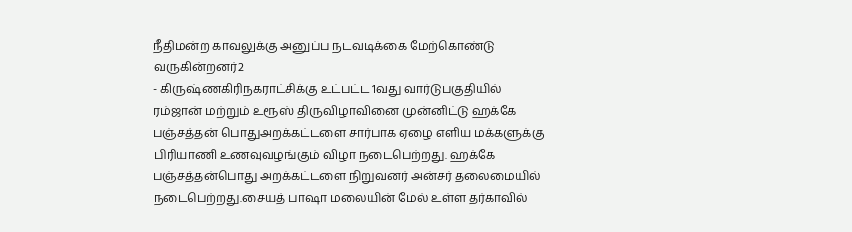நீதிமன்ற காவலுக்கு அனுப்ப நடவடிக்கை மேற்கொண்டு வருகின்றனர்2
- கிருஷ்ணகிரிநகராட்சிக்கு உட்பட்ட 1வது வார்டுபகுதியில் ரம்ஜான் மற்றும் உரூஸ் திருவிழாவினை முன்னிட்டு ஹக்கே பஞ்சத்தன் பொதுஅறக்கட்டளை சார்பாக ஏழை எளிய மக்களுக்கு பிரியாணி உணவுவழங்கும் விழா நடைபெற்றது. ஹக்கே பஞ்சத்தன்பொது அறக்கட்டளை நிறுவனர் அன்சர் தலைமையில் நடைபெற்றது.சையத் பாஷா மலையின் மேல் உள்ள தர்காவில்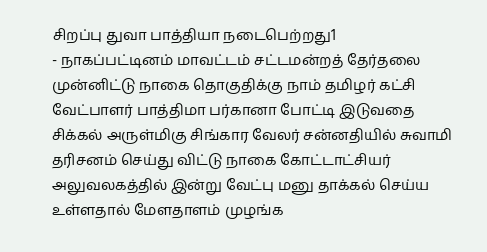சிறப்பு துவா பாத்தியா நடைபெற்றது1
- நாகப்பட்டினம் மாவட்டம் சட்டமன்றத் தேர்தலை முன்னிட்டு நாகை தொகுதிக்கு நாம் தமிழர் கட்சி வேட்பாளர் பாத்திமா பர்கானா போட்டி இடுவதை சிக்கல் அருள்மிகு சிங்கார வேலர் சன்னதியில் சுவாமி தரிசனம் செய்து விட்டு நாகை கோட்டாட்சியர் அலுவலகத்தில் இன்று வேட்பு மனு தாக்கல் செய்ய உள்ளதால் மேளதாளம் முழங்க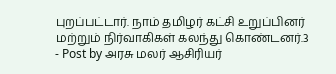புறப்பட்டார். நாம் தமிழர் கட்சி உறுப்பினர் மற்றும் நிர்வாகிகள் கலந்து கொண்டனர்.3
- Post by அரசு மலர் ஆசிரியர்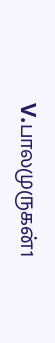V.பாலமுருகன்1